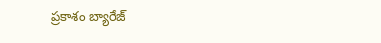ప్రకాశం బ్యారేజ్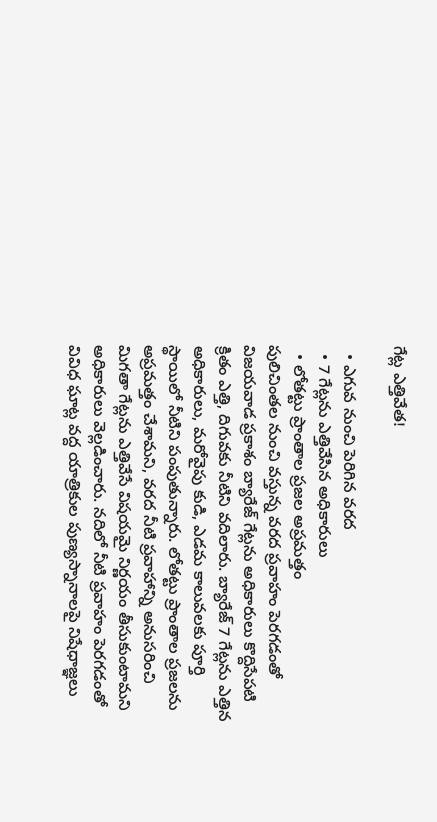గేట్ల ఎత్తివేత!

  • ఎగువ నుంచి పెరిగిన వరద
  • 7 గేట్లను ఎత్తివేసిన అధికారులు
  • లోతట్టు ప్రాంతాల ప్రజల అప్రమత్తం
పులిచింతల నుంచి వస్తున్న వరద ప్రవాహం పెరగడంతో విజయవాడ ప్రకాశం బ్యారేజ్ గేట్లను అధికారులు కొద్దిసేపటి క్రితం ఎత్తి, దిగువకు నీటిని వదిలారు. బ్యారేజ్ 7 గేట్లను ఎత్తిన అధికారులు, మరోవైపు కుడి, ఎడమ కాలువలకు పూర్తి స్థాయిలో నీటిని పంపుతున్నారు. లోతట్టు ప్రాంతాల ప్రజలను అప్రమత్తం చేశామని, వరద నీటి ప్రవాహాన్ని అనుసరించి మిగతా గేట్లను ఎత్తివేసే విషయమై నిర్ణయం తీసుకుంటామని అధికారులు వెల్లడించారు. నదిలో నీటి ప్రవాహం పెరగడంతో వివిధ ఘాట్ల వద్ద యాత్రికుల పుణ్యస్నానాలపై నిషేధాజ్ఞలు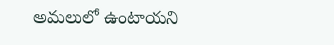అమలులో ఉంటాయని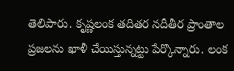తెలిపారు. కృష్ణలంక తదితర నదీతీర ప్రాంతాల ప్రజలను ఖాళీ చేయిస్తున్నట్టు పేర్కొన్నారు. లంక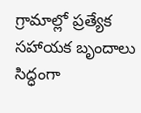గ్రామాల్లో ప్రత్యేక సహాయక బృందాలు సిద్ధంగా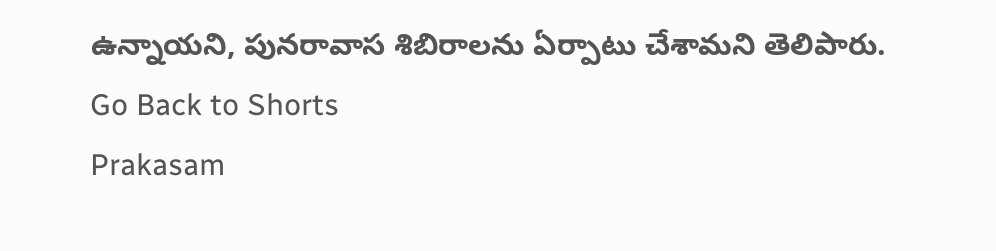ఉన్నాయని, పునరావాస శిబిరాలను ఏర్పాటు చేశామని తెలిపారు.
Go Back to Shorts
Prakasam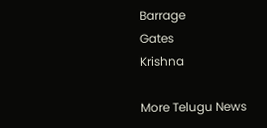Barrage
Gates
Krishna

More Telugu News